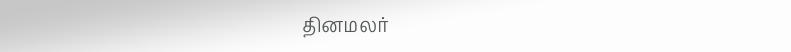தினமலர்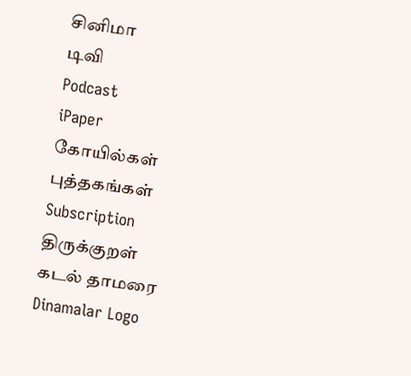சினிமா
டிவி
Podcast
iPaper
கோயில்கள்
புத்தகங்கள்
Subscription
திருக்குறள்
கடல் தாமரை
Dinamalar Logo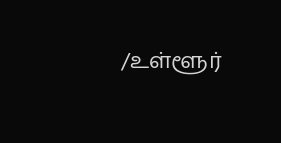/உள்ளூர்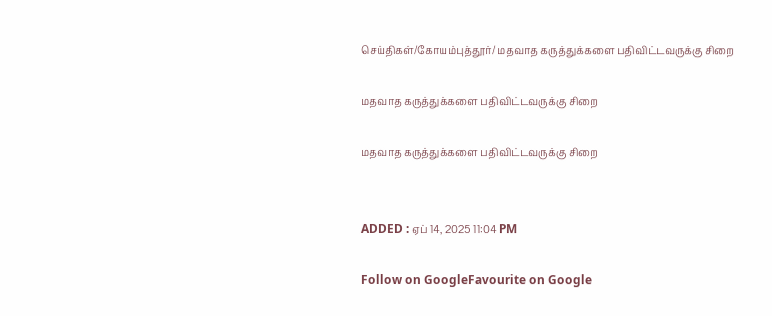செய்திகள்/கோயம்புத்தூர்/ மதவாத கருத்துக்களை பதிவிட்டவருக்கு சிறை

மதவாத கருத்துக்களை பதிவிட்டவருக்கு சிறை

மதவாத கருத்துக்களை பதிவிட்டவருக்கு சிறை


ADDED : ஏப் 14, 2025 11:04 PM

Follow on GoogleFavourite on Google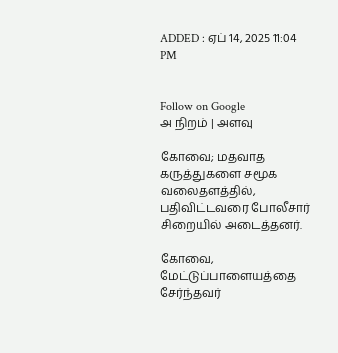ADDED : ஏப் 14, 2025 11:04 PM


Follow on Google
அ நிறம் | அளவு

கோவை; மதவாத கருத்துகளை சமூக வலைதளத்தில், பதிவிட்டவரை போலீசார் சிறையில் அடைத்தனர்.

கோவை, மேட்டுப்பாளையத்தை சேர்ந்தவர்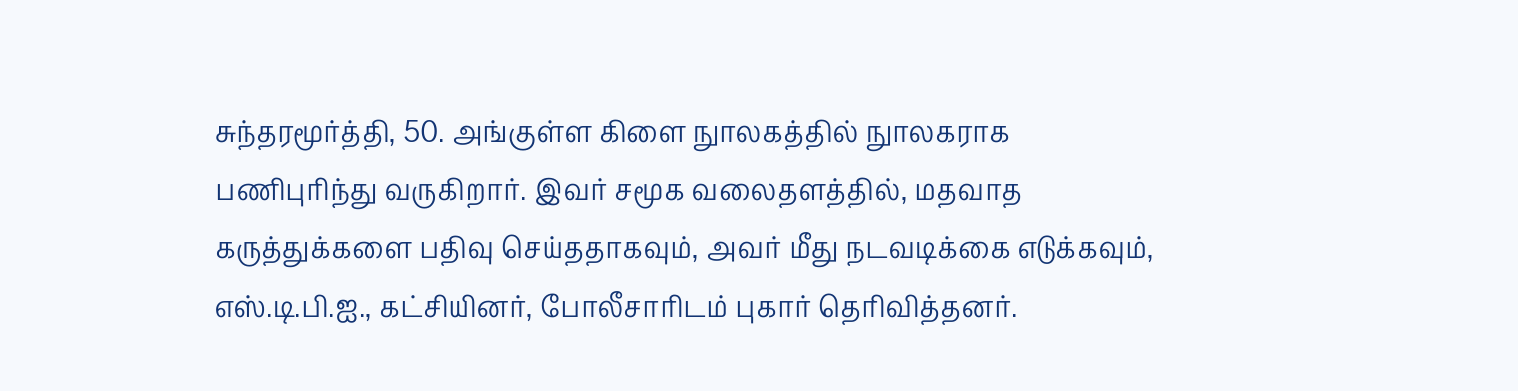சுந்தரமூர்த்தி, 50. அங்குள்ள கிளை நுாலகத்தில் நுாலகராக பணிபுரிந்து வருகிறார். இவர் சமூக வலைதளத்தில், மதவாத கருத்துக்களை பதிவு செய்ததாகவும், அவர் மீது நடவடிக்கை எடுக்கவும், எஸ்.டி.பி.ஐ., கட்சியினர், போலீசாரிடம் புகார் தெரிவித்தனர்.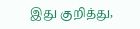இது குறித்து,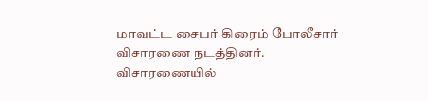மாவட்ட சைபர் கிரைம் போலீசார் விசாரணை நடத்தினர். விசாரணையில்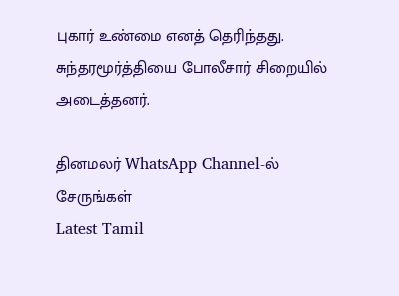புகார் உண்மை எனத் தெரிந்தது. சுந்தரமூர்த்தியை போலீசார் சிறையில் அடைத்தனர்.

தினமலர் WhatsApp Channel-ல் சேருங்கள்
Latest Tamil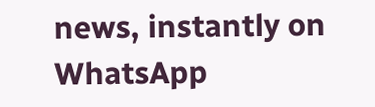news, instantly on WhatsApp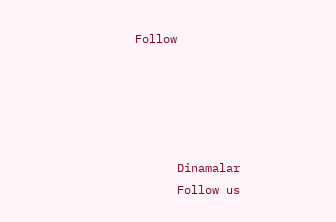Follow





      Dinamalar
      Follow us